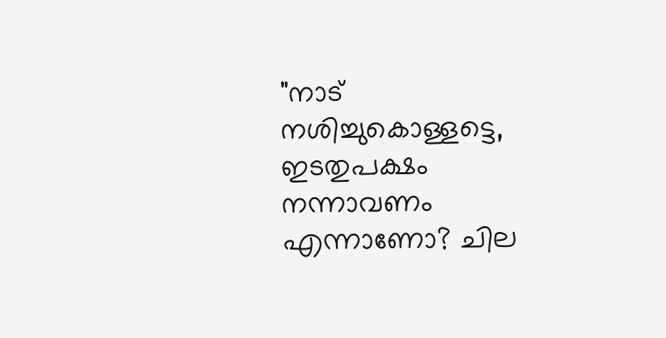"നാട് നശിച്ചുകൊള്ളട്ടെ, ഇടതുപക്ഷം നന്നാവണം എന്നാണോ? ചില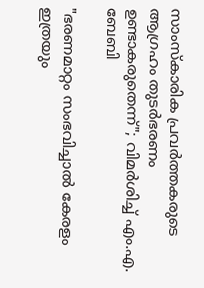സാംസ്‌കാരിക പ്രവര്‍ത്തകരുടെ ആഗ്രഹം തുടർഭരണം ഉണ്ടാകരുതെന്ന്"; വിമര്‍ശിച്ച് എം.എ. ബേബി

"ഭരണമാറ്റം സംഭവിച്ചാൽ കേരളം ഇത്രയും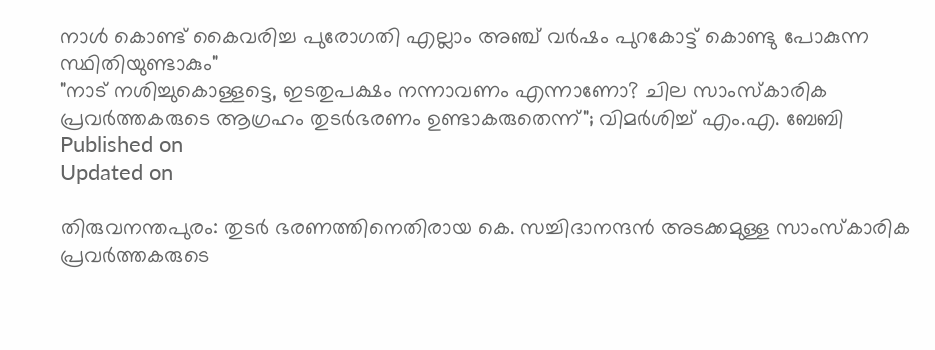നാൾ കൊണ്ട് കൈവരിച്ച പുരോഗതി എല്ലാം അഞ്ച് വർഷം പുറകോട്ട് കൊണ്ടു പോകുന്ന സ്ഥിതിയുണ്ടാകും"
"നാട് നശിച്ചുകൊള്ളട്ടെ, ഇടതുപക്ഷം നന്നാവണം എന്നാണോ? ചില സാംസ്‌കാരിക പ്രവര്‍ത്തകരുടെ ആഗ്രഹം തുടർഭരണം ഉണ്ടാകരുതെന്ന്"; വിമര്‍ശിച്ച് എം.എ. ബേബി
Published on
Updated on

തിരുവനന്തപുരം: തുടര്‍ ഭരണത്തിനെതിരായ കെ. സച്ചിദാനന്ദന്‍ അടക്കമുള്ള സാംസ്‌കാരിക പ്രവര്‍ത്തകരുടെ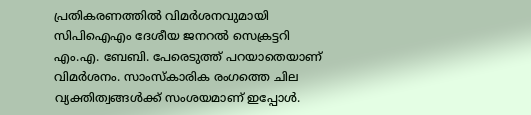പ്രതികരണത്തില്‍ വിമര്‍ശനവുമായി സിപിഐഎം ദേശീയ ജനറല്‍ സെക്രട്ടറി എം.എ. ബേബി. പേരെടുത്ത് പറയാതെയാണ് വിമര്‍ശനം. സാംസ്‌കാരിക രംഗത്തെ ചില വ്യക്തിത്വങ്ങള്‍ക്ക് സംശയമാണ് ഇപ്പോള്‍.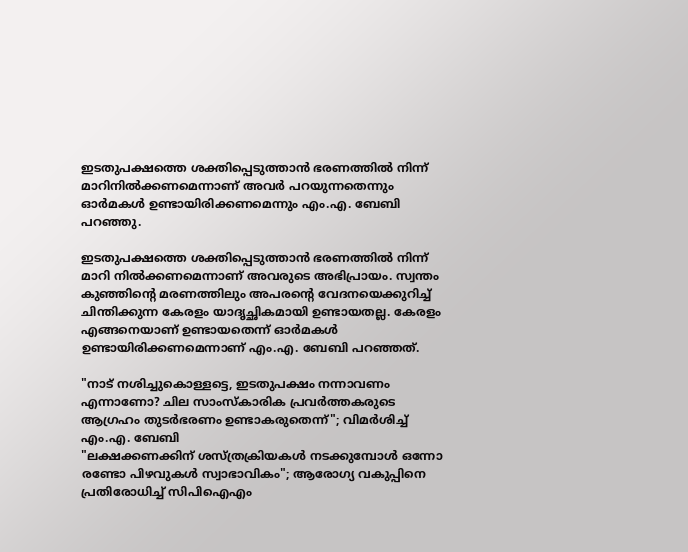ഇടതുപക്ഷത്തെ ശക്തിപ്പെടുത്താന്‍ ഭരണത്തില്‍ നിന്ന് മാറിനില്‍ക്കണമെന്നാണ് അവര്‍ പറയുന്നതെന്നും ഓര്‍മകള്‍ ഉണ്ടായിരിക്കണമെന്നും എം.എ. ബേബി പറഞ്ഞു.

ഇടതുപക്ഷത്തെ ശക്തിപ്പെടുത്താന്‍ ഭരണത്തില്‍ നിന്ന് മാറി നില്‍ക്കണമെന്നാണ് അവരുടെ അഭിപ്രായം. സ്വന്തം കുഞ്ഞിന്റെ മരണത്തിലും അപരന്റെ വേദനയെക്കുറിച്ച് ചിന്തിക്കുന്ന കേരളം യാദൃച്ഛികമായി ഉണ്ടായതല്ല. കേരളം എങ്ങനെയാണ് ഉണ്ടായതെന്ന് ഓര്‍മകള്‍ ഉണ്ടായിരിക്കണമെന്നാണ് എം.എ. ബേബി പറഞ്ഞത്.

"നാട് നശിച്ചുകൊള്ളട്ടെ, ഇടതുപക്ഷം നന്നാവണം എന്നാണോ? ചില സാംസ്‌കാരിക പ്രവര്‍ത്തകരുടെ ആഗ്രഹം തുടർഭരണം ഉണ്ടാകരുതെന്ന്"; വിമര്‍ശിച്ച് എം.എ. ബേബി
"ലക്ഷക്കണക്കിന് ശസ്ത്രക്രിയകള്‍ നടക്കുമ്പോള്‍ ഒന്നോ രണ്ടോ പിഴവുകള്‍ സ്വാഭാവികം"; ആരോഗ്യ വകുപ്പിനെ പ്രതിരോധിച്ച് സിപിഐഎം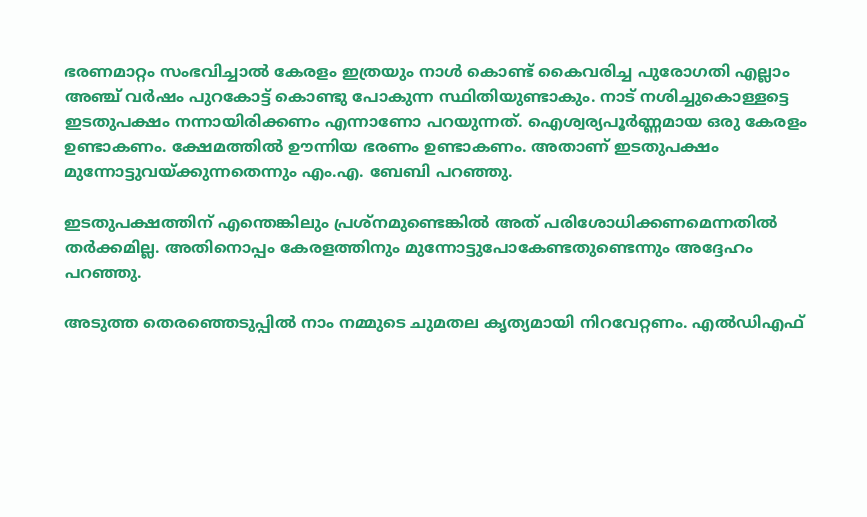ഭരണമാറ്റം സംഭവിച്ചാൽ കേരളം ഇത്രയും നാൾ കൊണ്ട് കൈവരിച്ച പുരോഗതി എല്ലാം അഞ്ച് വർഷം പുറകോട്ട് കൊണ്ടു പോകുന്ന സ്ഥിതിയുണ്ടാകും. നാട് നശിച്ചുകൊള്ളട്ടെ ഇടതുപക്ഷം നന്നായിരിക്കണം എന്നാണോ പറയുന്നത്. ഐശ്വര്യപൂര്‍ണ്ണമായ ഒരു കേരളം ഉണ്ടാകണം. ക്ഷേമത്തില്‍ ഊന്നിയ ഭരണം ഉണ്ടാകണം. അതാണ് ഇടതുപക്ഷം മുന്നോട്ടുവയ്ക്കുന്നതെന്നും എം.എ. ബേബി പറഞ്ഞു.

ഇടതുപക്ഷത്തിന് എന്തെങ്കിലും പ്രശ്‌നമുണ്ടെങ്കില്‍ അത് പരിശോധിക്കണമെന്നതില്‍ തര്‍ക്കമില്ല. അതിനൊപ്പം കേരളത്തിനും മുന്നോട്ടുപോകേണ്ടതുണ്ടെന്നും അദ്ദേഹം പറഞ്ഞു.

അടുത്ത തെരഞ്ഞെടുപ്പില്‍ നാം നമ്മുടെ ചുമതല കൃത്യമായി നിറവേറ്റണം. എല്‍ഡിഎഫ്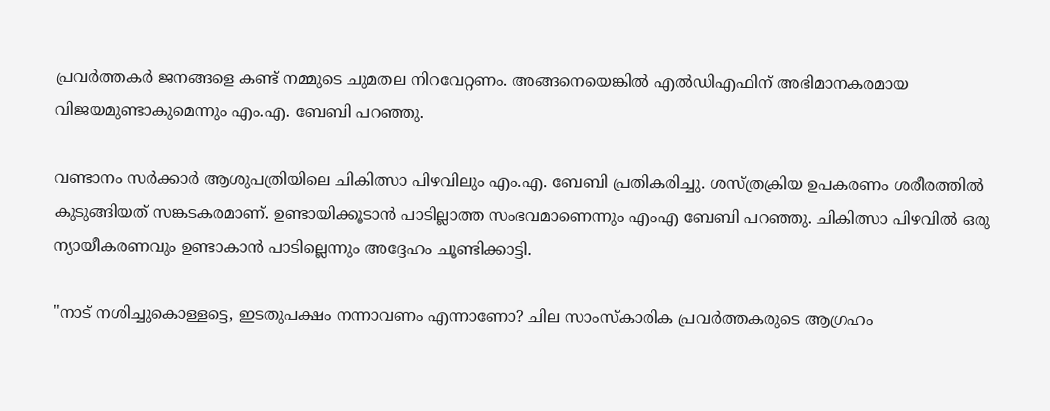പ്രവര്‍ത്തകര്‍ ജനങ്ങളെ കണ്ട് നമ്മുടെ ചുമതല നിറവേറ്റണം. അങ്ങനെയെങ്കില്‍ എല്‍ഡിഎഫിന് അഭിമാനകരമായ വിജയമുണ്ടാകുമെന്നും എം.എ. ബേബി പറഞ്ഞു.

വണ്ടാനം സര്‍ക്കാര്‍ ആശുപത്രിയിലെ ചികിത്സാ പിഴവിലും എം.എ. ബേബി പ്രതികരിച്ചു. ശസ്ത്രക്രിയ ഉപകരണം ശരീരത്തില്‍ കുടുങ്ങിയത് സങ്കടകരമാണ്. ഉണ്ടായിക്കൂടാന്‍ പാടില്ലാത്ത സംഭവമാണെന്നും എംഎ ബേബി പറഞ്ഞു. ചികിത്സാ പിഴവില്‍ ഒരു ന്യായീകരണവും ഉണ്ടാകാന്‍ പാടില്ലെന്നും അദ്ദേഹം ചൂണ്ടിക്കാട്ടി.

"നാട് നശിച്ചുകൊള്ളട്ടെ, ഇടതുപക്ഷം നന്നാവണം എന്നാണോ? ചില സാംസ്‌കാരിക പ്രവര്‍ത്തകരുടെ ആഗ്രഹം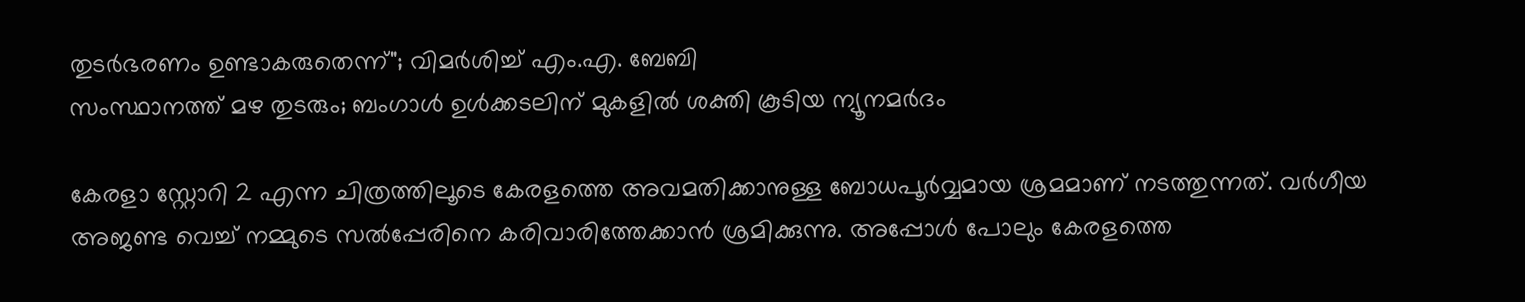തുടർഭരണം ഉണ്ടാകരുതെന്ന്"; വിമര്‍ശിച്ച് എം.എ. ബേബി
സംസ്ഥാനത്ത് മഴ തുടരും; ബംഗാള്‍ ഉള്‍ക്കടലിന് മുകളില്‍ ശക്തി കൂടിയ ന്യൂനമര്‍ദം

കേരളാ സ്റ്റോറി 2 എന്ന ചിത്രത്തിലൂടെ കേരളത്തെ അവമതിക്കാനുള്ള ബോധപൂര്‍വ്വമായ ശ്രമമാണ് നടത്തുന്നത്. വര്‍ഗീയ അജണ്ട വെച്ച് നമ്മുടെ സല്‍പ്പേരിനെ കരിവാരിത്തേക്കാന്‍ ശ്രമിക്കുന്നു. അപ്പോള്‍ പോലും കേരളത്തെ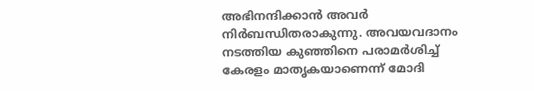അഭിനന്ദിക്കാന്‍ അവര്‍ നിര്‍ബന്ധിതരാകുന്നു. അവയവദാനം നടത്തിയ കുഞ്ഞിനെ പരാമര്‍ശിച്ച് കേരളം മാതൃകയാണെന്ന് മോദി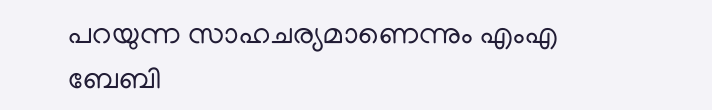പറയുന്ന സാഹചര്യമാണെന്നും എംഎ ബേബി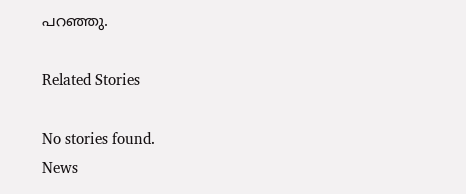പറഞ്ഞു.

Related Stories

No stories found.
News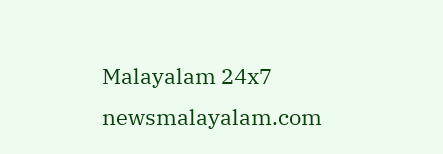Malayalam 24x7
newsmalayalam.com